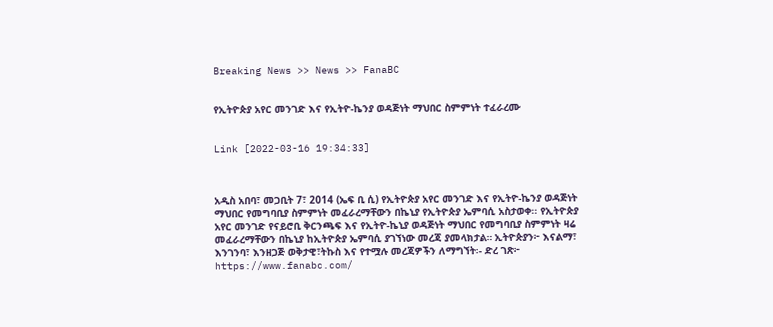Breaking News >> News >> FanaBC


የኢትዮጵያ አየር መንገድ እና የኢትዮ-ኬንያ ወዳጅነት ማህበር ስምምነት ተፈራረሙ


Link [2022-03-16 19:34:33]



አዲስ አበባ፣ መጋቢት 7፣ 2014 (ኤፍ ቢ ሲ) የኢትዮጵያ አየር መንገድ እና የኢትዮ-ኬንያ ወዳጅነት ማህበር የመግባቢያ ስምምነት መፈራረማቸውን በኬኒያ የኢትዮጵያ ኤምባሲ አስታወቀ፡፡ የኢትዮጵያ አየር መንገድ የናይሮቢ ቅርንጫፍ እና የኢትዮ-ኬኒያ ወዳጅነት ማህበር የመግባቢያ ስምምነት ዛሬ መፈራረማቸውን በኬኒያ ከኢትዮጵያ ኤምባሲ ያገኘነው መረጃ ያመላክታል። ኢትዮጵያን፦ እናልማ፣ እንገንባ፣ እንዘጋጅ ወቅታዊ፣ትኩስ እና የተሟሉ መረጃዎችን ለማግኘት፡- ድረ ገጽ፦ https://www.fanabc.com/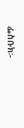ፌስቡክ፡-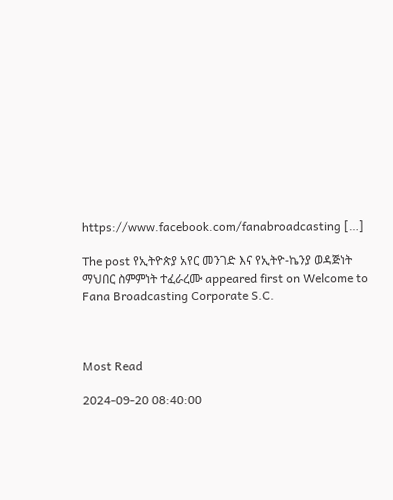https://www.facebook.com/fanabroadcasting […]

The post የኢትዮጵያ አየር መንገድ እና የኢትዮ-ኬንያ ወዳጅነት ማህበር ስምምነት ተፈራረሙ appeared first on Welcome to Fana Broadcasting Corporate S.C.



Most Read

2024-09-20 08:40:00